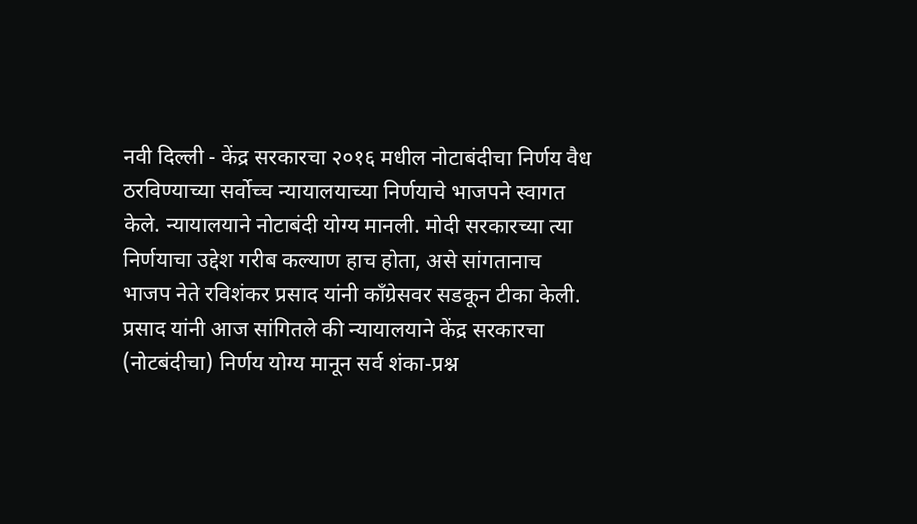नवी दिल्ली - केंद्र सरकारचा २०१६ मधील नोटाबंदीचा निर्णय वैध ठरविण्याच्या सर्वोच्च न्यायालयाच्या निर्णयाचे भाजपने स्वागत केले. न्यायालयाने नोटाबंदी योग्य मानली. मोदी सरकारच्या त्या निर्णयाचा उद्देश गरीब कल्याण हाच होता, असे सांगतानाच भाजप नेते रविशंकर प्रसाद यांनी काँग्रेसवर सडकून टीका केली.
प्रसाद यांनी आज सांगितले की न्यायालयाने केंद्र सरकारचा (नोटबंदीचा) निर्णय योग्य मानून सर्व शंका-प्रश्न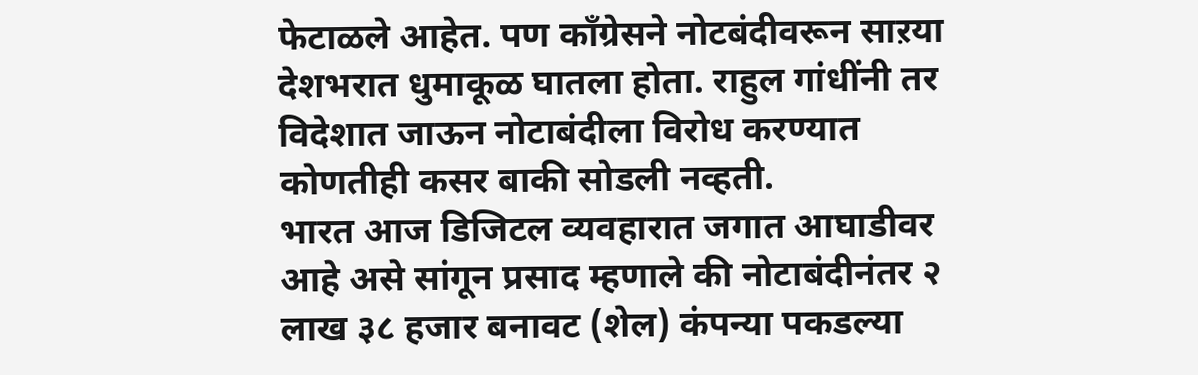फेटाळले आहेत. पण काँग्रेसने नोटबंदीवरून साऱया देशभरात धुमाकूळ घातला होता. राहुल गांधींनी तर विदेशात जाऊन नोटाबंदीला विरोध करण्यात कोणतीही कसर बाकी सोडली नव्हती.
भारत आज डिजिटल व्यवहारात जगात आघाडीवर आहे असे सांगून प्रसाद म्हणाले की नोटाबंदीनंतर २ लाख ३८ हजार बनावट (शेल) कंपन्या पकडल्या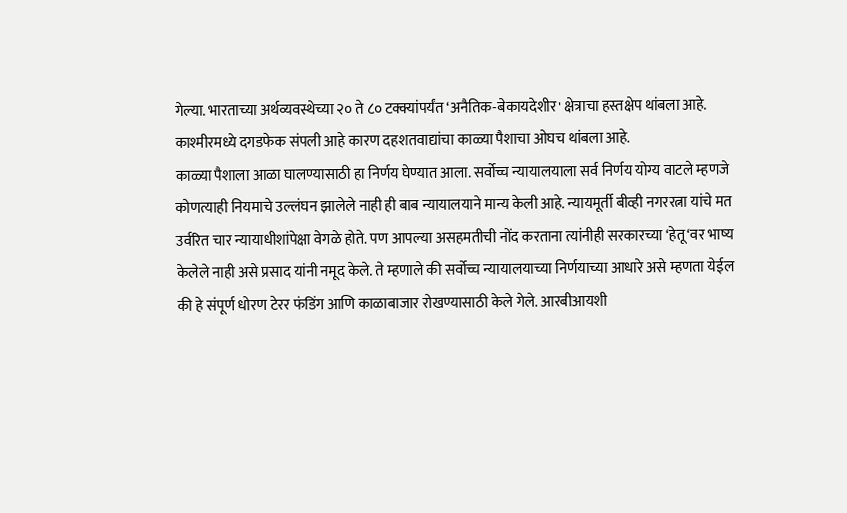गेल्या. भारताच्या अर्थव्यवस्थेच्या २० ते ८० टक्क्यांपर्यंत ‘अनैतिक-बेकायदेशीर' क्षेत्राचा हस्तक्षेप थांबला आहे. काश्मीरमध्ये दगडफेक संपली आहे कारण दहशतवाद्यांचा काळ्या पैशाचा ओघच थांबला आहे.
काळ्या पैशाला आळा घालण्यासाठी हा निर्णय घेण्यात आला. सर्वोच्च न्यायालयाला सर्व निर्णय योग्य वाटले म्हणजे कोणत्याही नियमाचे उल्लंघन झालेले नाही ही बाब न्यायालयाने मान्य केली आहे. न्यायमूर्ती बीव्ही नगररत्ना यांचे मत उर्वरित चार न्यायाधीशांपेक्षा वेगळे होते. पण आपल्या असहमतीची नोंद करताना त्यांनीही सरकारच्या ‘हेतू‘वर भाष्य केलेले नाही असे प्रसाद यांनी नमूद केले. ते म्हणाले की सर्वोच्च न्यायालयाच्या निर्णयाच्या आधारे असे म्हणता येईल की हे संपूर्ण धोरण टेरर फंडिंग आणि काळाबाजार रोखण्यासाठी केले गेले. आरबीआयशी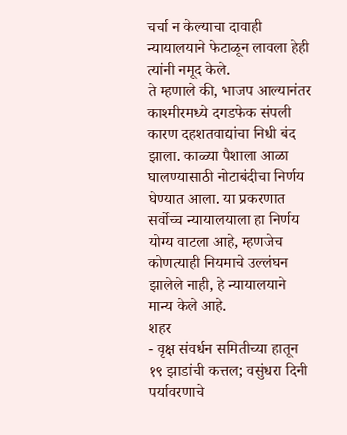चर्चा न केल्याचा दावाही न्यायालयाने फेटाळून लावला हेही त्यांनी नमूद केले.
ते म्हणाले की, भाजप आल्यानंतर काश्मीरमध्ये दगडफेक संपली कारण दहशतवाद्यांचा निधी बंद झाला. काळ्या पैशाला आळा घालण्यासाठी नोटाबंदीचा निर्णय घेण्यात आला. या प्रकरणात सर्वोच्च न्यायालयाला हा निर्णय योग्य वाटला आहे, म्हणजेच कोणत्याही नियमाचे उल्लंघन झालेले नाही, हे न्यायालयाने मान्य केले आहे.
शहर
- वृक्ष संवर्धन समितीच्या हातून १९ झाडांची कत्तल; वसुंधरा दिनी पर्यावरणाचे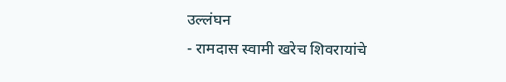उल्लंघन
- रामदास स्वामी खरेच शिवरायांचे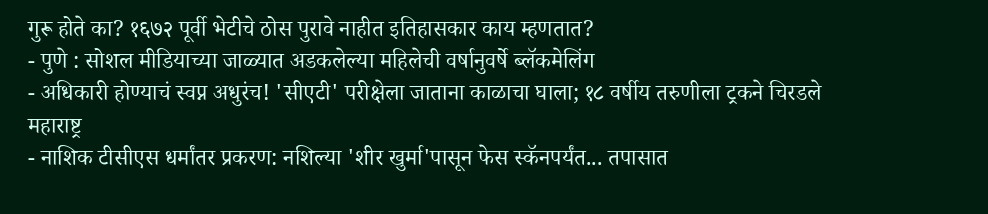गुरू होते का? १६७२ पूर्वी भेटीचे ठोस पुरावे नाहीत इतिहासकार काय म्हणतात?
- पुणे : सोशल मीडियाच्या जाळ्यात अडकलेल्या महिलेची वर्षानुवर्षे ब्लॅकमेलिंग
- अधिकारी होण्याचं स्वप्न अधुरंच! 'सीएटी' परीक्षेला जाताना काळाचा घाला; १८ वर्षीय तरुणीला ट्रकने चिरडले
महाराष्ट्र
- नाशिक टीसीएस धर्मांतर प्रकरण: नशिल्या 'शीर खुर्मा'पासून फेस स्कॅनपर्यंत... तपासात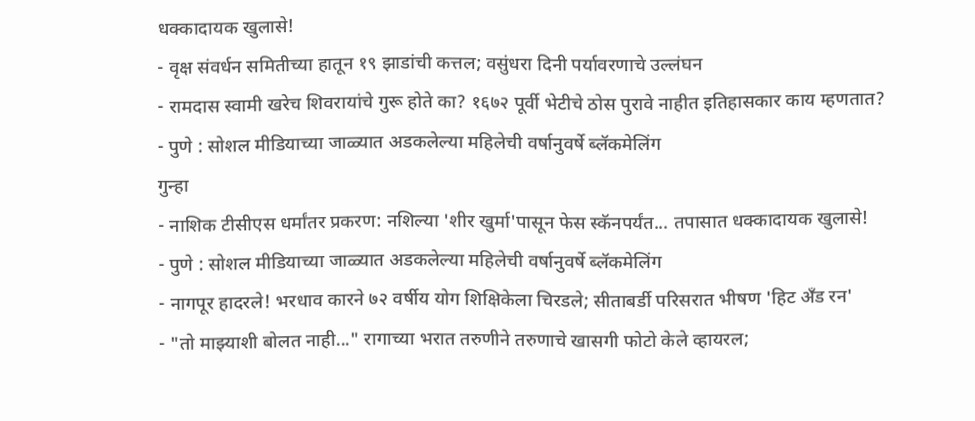धक्कादायक खुलासे!
- वृक्ष संवर्धन समितीच्या हातून १९ झाडांची कत्तल; वसुंधरा दिनी पर्यावरणाचे उल्लंघन
- रामदास स्वामी खरेच शिवरायांचे गुरू होते का? १६७२ पूर्वी भेटीचे ठोस पुरावे नाहीत इतिहासकार काय म्हणतात?
- पुणे : सोशल मीडियाच्या जाळ्यात अडकलेल्या महिलेची वर्षानुवर्षे ब्लॅकमेलिंग
गुन्हा
- नाशिक टीसीएस धर्मांतर प्रकरण: नशिल्या 'शीर खुर्मा'पासून फेस स्कॅनपर्यंत... तपासात धक्कादायक खुलासे!
- पुणे : सोशल मीडियाच्या जाळ्यात अडकलेल्या महिलेची वर्षानुवर्षे ब्लॅकमेलिंग
- नागपूर हादरले! भरधाव कारने ७२ वर्षीय योग शिक्षिकेला चिरडले; सीताबर्डी परिसरात भीषण 'हिट अँड रन'
- "तो माझ्याशी बोलत नाही..." रागाच्या भरात तरुणीने तरुणाचे खासगी फोटो केले व्हायरल;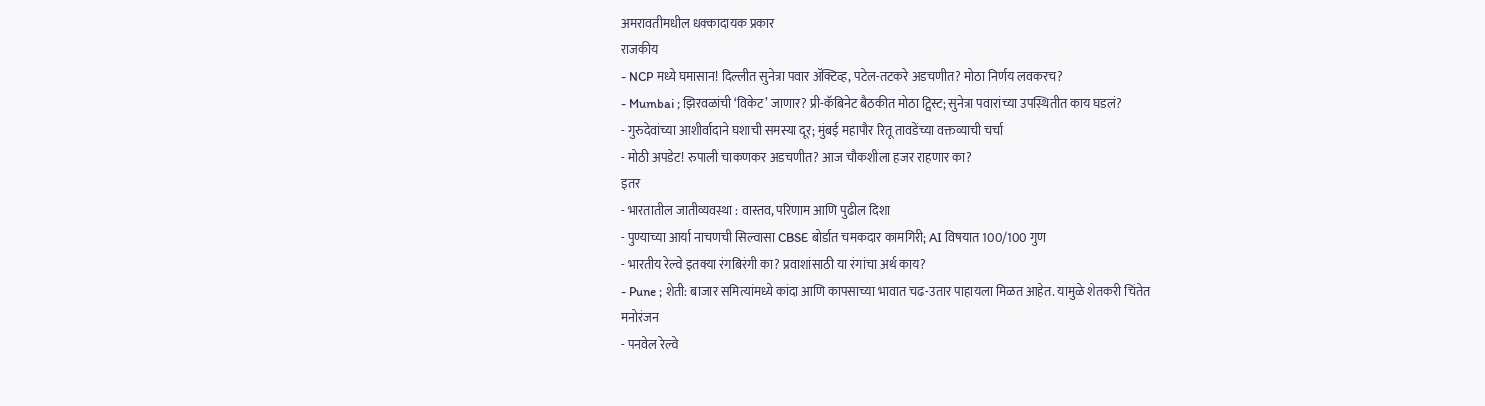अमरावतीमधील धक्कादायक प्रकार
राजकीय
- NCP मध्ये घमासान! दिल्लीत सुनेत्रा पवार ॲक्टिव्ह, पटेल-तटकरे अडचणीत? मोठा निर्णय लवकरच?
- Mumbai ; झिरवळांची ‘विकेट’ जाणार? प्री-कॅबिनेट बैठकीत मोठा ट्विस्ट; सुनेत्रा पवारांच्या उपस्थितीत काय घडलं?
- गुरुदेवांच्या आशीर्वादाने घशाची समस्या दूर; मुंबई महापौर रितू तावडेंच्या वक्तव्याची चर्चा
- मोठी अपडेट! रुपाली चाकणकर अडचणीत? आज चौकशीला हजर राहणार का?
इतर
- भारतातील जातीव्यवस्था : वास्तव, परिणाम आणि पुढील दिशा
- पुण्याच्या आर्या नाचणची सिल्वासा CBSE बोर्डात चमकदार कामगिरी; AI विषयात 100/100 गुण
- भारतीय रेल्वे इतक्या रंगबिरंगी का? प्रवाशांसाठी या रंगांचा अर्थ काय?
- Pune ; शेती: बाजार समित्यांमध्ये कांदा आणि कापसाच्या भावात चढ-उतार पाहायला मिळत आहेत. यामुळे शेतकरी चिंतेत
मनोरंजन
- पनवेल रेल्वे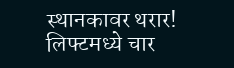स्थानकावर थरार! लिफ्टमध्ये चार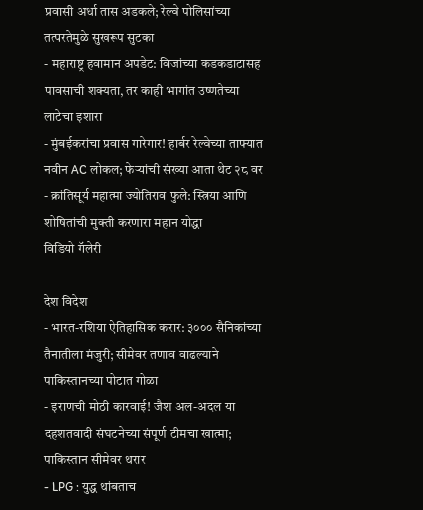प्रवासी अर्धा तास अडकले; रेल्वे पोलिसांच्या तत्परतेमुळे सुखरूप सुटका
- महाराष्ट्र हवामान अपडेट: विजांच्या कडकडाटासह पावसाची शक्यता, तर काही भागांत उष्णतेच्या लाटेचा इशारा
- मुंबईकरांचा प्रवास गारेगार! हार्बर रेल्वेच्या ताफ्यात नवीन AC लोकल; फेऱ्यांची संख्या आता थेट २८ वर
- क्रांतिसूर्य महात्मा ज्योतिराव फुले: स्त्रिया आणि शोषितांची मुक्ती करणारा महान योद्धा
विडियो गॅलेरी

देश विदेश
- भारत-रशिया ऐतिहासिक करार: ३००० सैनिकांच्या तैनातीला मंजुरी; सीमेवर तणाव वाढल्याने पाकिस्तानच्या पोटात गोळा
- इराणची मोठी कारवाई! जैश अल-अदल या दहशतवादी संघटनेच्या संपूर्ण टीमचा खात्मा; पाकिस्तान सीमेवर थरार
- LPG : युद्ध थांबताच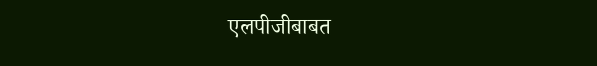एलपीजीबाबत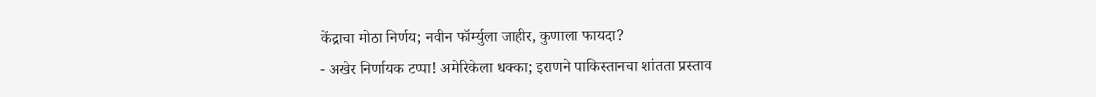केंद्राचा मोठा निर्णय; नवीन फॉर्म्युला जाहीर, कुणाला फायदा?
- अखेर निर्णायक टप्पा! अमेरिकेला धक्का; इराणने पाकिस्तानचा शांतता प्रस्ताव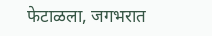फेटाळला, जगभरात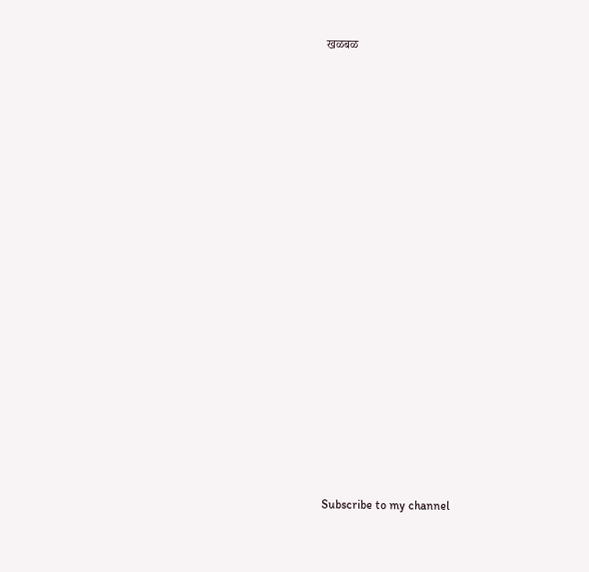खळबळ






















Subscribe to my channel